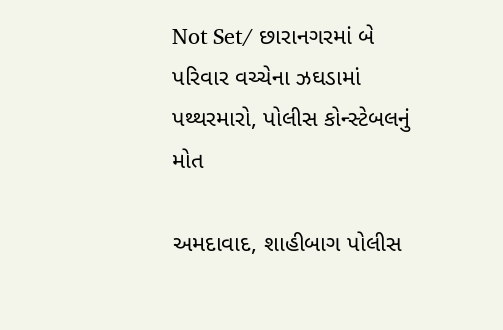Not Set/ છારાનગરમાં બે પરિવાર વચ્ચેના ઝઘડામાં પથ્થરમારો, પોલીસ કોન્સ્ટેબલનું મોત

અમદાવાદ, શાહીબાગ પોલીસ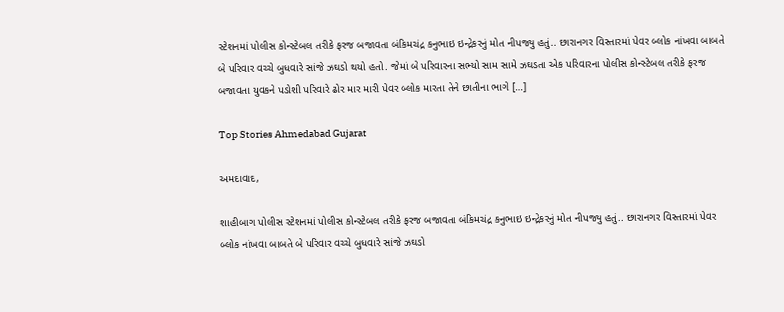સ્ટેશનમાં પોલીસ કોન્સ્ટેબલ તરીકે ફરજ બજાવતા બંકિમચંદ્ર કનુભાઇ ઇન્દ્રેકરનું મોત નીપજ્યુ હતું.. છારાનગર વિસ્તારમાં પેવર બ્લોક નાંખવા બાબતે બે પરિવાર વચ્ચે બુધવારે સાંજે ઝઘડો થયો હતો. જેમાં બે પરિવારના સભ્યો સામ સામે ઝઘડતા એક પરિવારના પોલીસ કોન્સ્ટેબલ તરીકે ફરજ બજાવતા યુવકને પડોશી પરિવારે ઢોર માર મારી પેવર બ્લોક મારતા તેને છાતીના ભાગે […]

Top Stories Ahmedabad Gujarat

અમદાવાદ,

શાહીબાગ પોલીસ સ્ટેશનમાં પોલીસ કોન્સ્ટેબલ તરીકે ફરજ બજાવતા બંકિમચંદ્ર કનુભાઇ ઇન્દ્રેકરનું મોત નીપજ્યુ હતું.. છારાનગર વિસ્તારમાં પેવર બ્લોક નાંખવા બાબતે બે પરિવાર વચ્ચે બુધવારે સાંજે ઝઘડો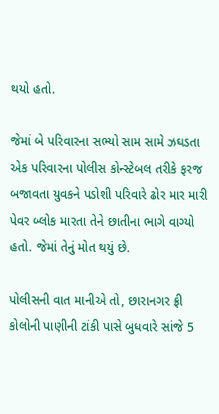થયો હતો.

જેમાં બે પરિવારના સભ્યો સામ સામે ઝઘડતા એક પરિવારના પોલીસ કોન્સ્ટેબલ તરીકે ફરજ બજાવતા યુવકને પડોશી પરિવારે ઢોર માર મારી પેવર બ્લોક મારતા તેને છાતીના ભાગે વાગ્યો હતો. જેમાં તેનું મોત થયું છે.

પોલીસની વાત માનીએ તો, છારાનગર ફ્રી કોલોની પાણીની ટાંકી પાસે બુધવારે સાંજે 5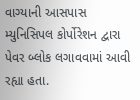વાગ્યાની આસપાસ મ્યુનિસિપલ કોર્પોરેશન દ્વારા પેવર બ્લોક લગાવવામાં આવી રહ્યા હતા.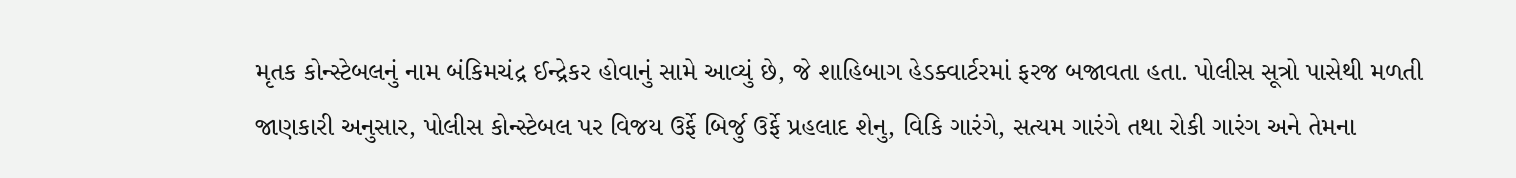મૃતક કોન્સ્ટેબલનું નામ બંકિમચંદ્ર ઈન્દ્રેકર હોવાનું સામે આવ્યું છે, જે શાહિબાગ હેડક્વાર્ટરમાં ફરજ બજાવતા હતા. પોલીસ સૂત્રો પાસેથી મળતી જાણકારી અનુસાર, પોલીસ કોન્સ્ટેબલ પર વિજય ઉર્ફે બિર્જુ ઉર્ફે પ્રહલાદ શેનુ, વિકિ ગારંગે, સત્યમ ગારંગે તથા રોકી ગારંગ અને તેમના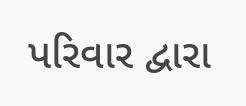પરિવાર દ્વારા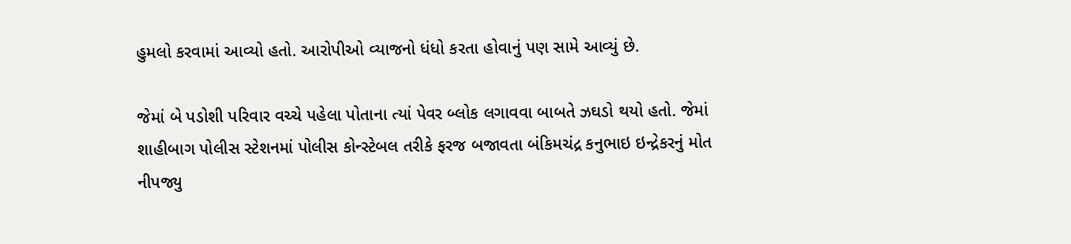હુમલો કરવામાં આવ્યો હતો. આરોપીઓ વ્યાજનો ધંધો કરતા હોવાનું પણ સામે આવ્યું છે.

જેમાં બે પડોશી પરિવાર વચ્ચે પહેલા પોતાના ત્યાં પેવર બ્લોક લગાવવા બાબતે ઝઘડો થયો હતો. જેમાં શાહીબાગ પોલીસ સ્ટેશનમાં પોલીસ કોન્સ્ટેબલ તરીકે ફરજ બજાવતા બંકિમચંદ્ર કનુભાઇ ઇન્દ્રેકરનું મોત નીપજ્યુ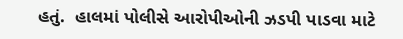હતું.  હાલમાં પોલીસે આરોપીઓની ઝડપી પાડવા માટે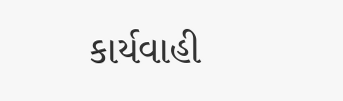કાર્યવાહી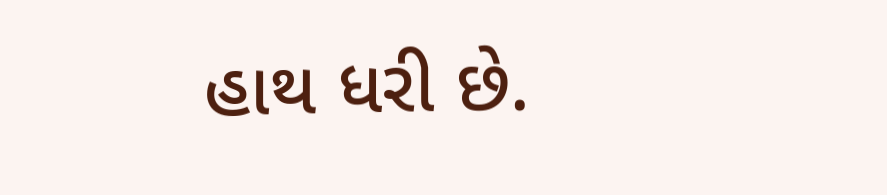હાથ ધરી છે.